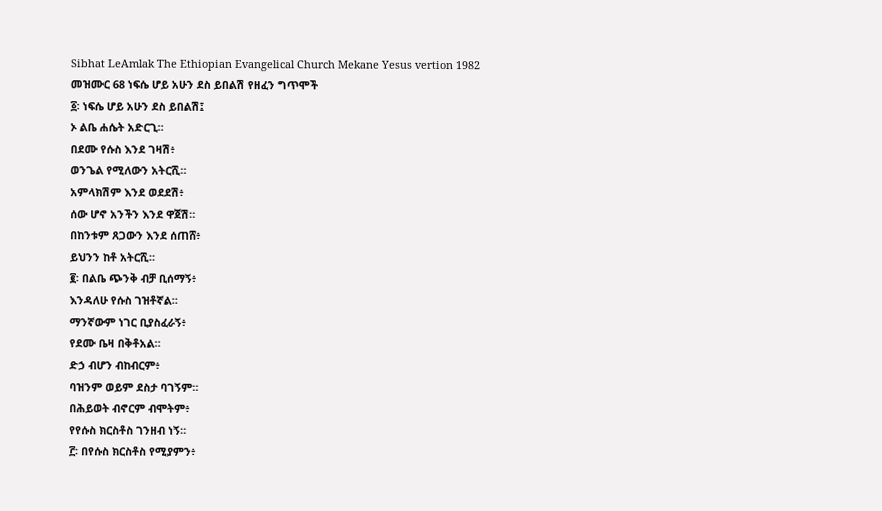Sibhat LeAmlak The Ethiopian Evangelical Church Mekane Yesus vertion 1982
መዝሙር 68 ነፍሴ ሆይ አሁን ደስ ይበልሽ የዘፈን ግጥሞች
፩፡ ነፍሴ ሆይ አሁን ደስ ይበልሽ፤
ኦ ልቤ ሐሴት አድርጊ።
በደሙ የሱስ እንደ ገዛሽ፥
ወንጌል የሚለውን አትርሺ።
አምላክሽም እንደ ወደደሽ፥
ሰው ሆኖ አንችን እንደ ዋጀሽ።
በከንቱም ጸጋውን እንደ ሰጠሸ፥
ይህንን ከቶ አትርሺ።
፪፡ በልቤ ጭንቅ ብቻ ቢሰማኝ፥
እንዳለሁ የሱስ ገዝቶኛል።
ማንኛውም ነገር ቢያስፈራኝ፥
የደሙ ቤዛ በቅቶአል።
ድኃ ብሆን ብከብርም፥
ባዝንም ወይም ደስታ ባገኝም።
በሕይወት ብኖርም ብሞትም፥
የየሱስ ክርስቶስ ገንዘብ ነኝ።
፫፡ በየሱስ ክርስቶስ የሚያምን፥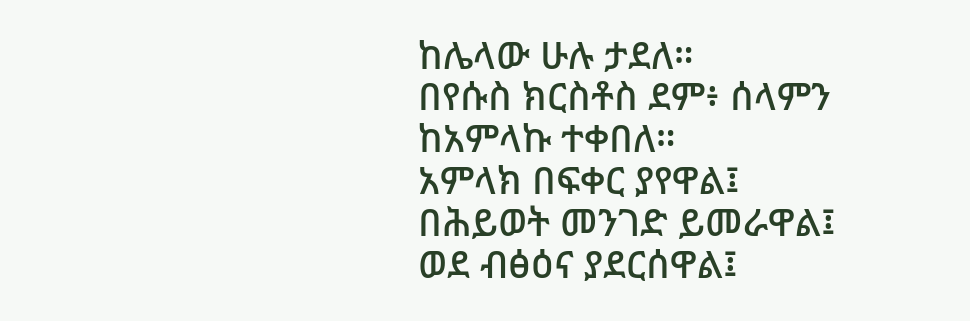ከሌላው ሁሉ ታደለ።
በየሱስ ክርስቶስ ደም፥ ሰላምን
ከአምላኩ ተቀበለ።
አምላክ በፍቀር ያየዋል፤
በሕይወት መንገድ ይመራዋል፤
ወደ ብፅዕና ያደርሰዋል፤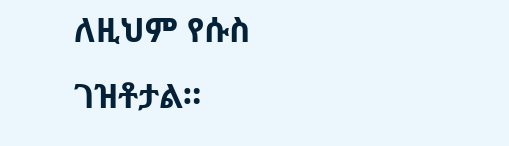ለዚህም የሱስ ገዝቶታል።